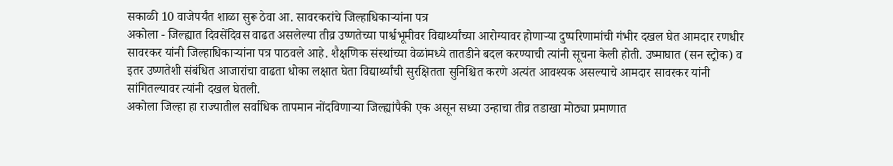सकाळी 10 वाजेपर्यंत शाळा सुरू ठेवा आ. सावरकरांचे जिल्हाधिकाऱ्यांना पत्र
अकोला - जिल्ह्यात दिवसेंदिवस वाढत असलेल्या तीव्र उष्णतेच्या पार्श्वभूमीवर विद्यार्थ्यांच्या आरोग्यावर होणाऱ्या दुष्परिणामांची गंभीर दखल घेत आमदार रणधीर सावरकर यांनी जिल्हाधिकाऱ्यांना पत्र पाठवले आहे. शैक्षणिक संस्थांच्या वेळांमध्ये तातडीने बदल करण्याची त्यांनी सूचना केली होती. उष्माघात (सन स्ट्रोक) व इतर उष्णतेशी संबंधित आजारांचा वाढता धोका लक्षात घेता विद्यार्थ्यांची सुरक्षितता सुनिश्चित करणे अत्यंत आवश्यक असल्याचे आमदार सावरकर यांनी सांगितल्यावर त्यांनी दखल घेतली.
अकोला जिल्हा हा राज्यातील सर्वाधिक तापमान नोंदविणाऱ्या जिल्ह्यांपैकी एक असून सध्या उन्हाचा तीव्र तडाखा मोठ्या प्रमाणात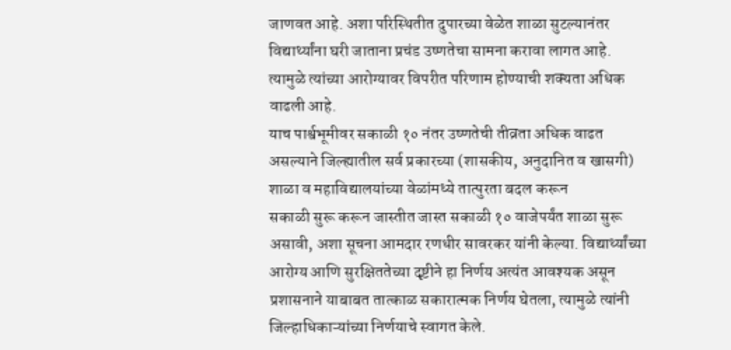जाणवत आहे. अशा परिस्थितीत दुपारच्या वेळेत शाळा सुटल्यानंतर विद्यार्थ्यांना घरी जाताना प्रचंड उष्णतेचा सामना करावा लागत आहे. त्यामुळे त्यांच्या आरोग्यावर विपरीत परिणाम होण्याची शक्यता अधिक वाढली आहे.
याच पार्श्वभूमीवर सकाळी १० नंतर उष्णतेची तीव्रता अधिक वाढत असल्याने जिल्ह्यातील सर्व प्रकारच्या (शासकीय, अनुदानित व खासगी) शाळा व महाविद्यालयांच्या वेळांमध्ये तात्पुरता बदल करून
सकाळी सुरू करून जास्तीत जास्त सकाळी १० वाजेपर्यंत शाळा सुरू असावी, अशा सूचना आमदार रणधीर सावरकर यांनी केल्या. विद्यार्थ्यांच्या आरोग्य आणि सुरक्षिततेच्या दृष्टीने हा निर्णय अत्यंत आवश्यक असून प्रशासनाने याबाबत तात्काळ सकारात्मक निर्णय घेतला, त्यामुळे त्यांनी जिल्हाधिकाऱ्यांच्या निर्णयाचे स्वागत केले.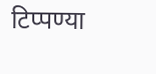टिप्पण्या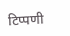टिप्पणी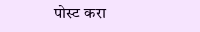पोस्ट करा